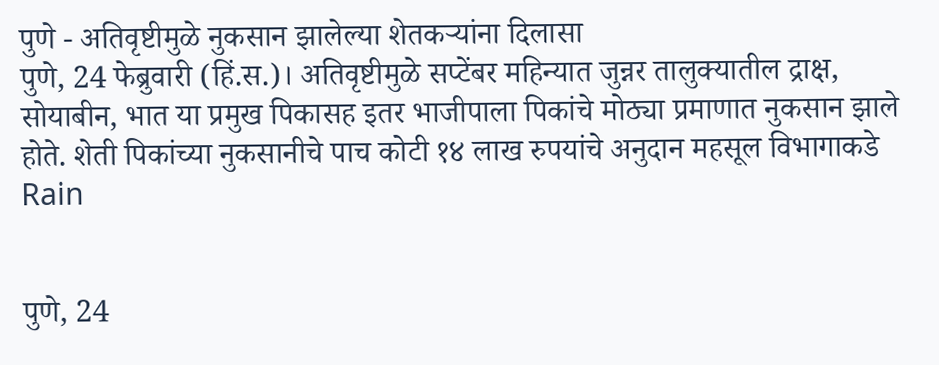पुणे - अतिवृष्टीमुळे नुकसान झालेल्या शेतकऱ्यांना दिलासा
पुणे, 24 फेब्रुवारी (हिं.स.)। अतिवृष्टीमुळे सप्टेंबर महिन्यात जुन्नर तालुक्यातील द्राक्ष, सोयाबीन, भात या प्रमुख पिकासह इतर भाजीपाला पिकांचे मोठ्या प्रमाणात नुकसान झाले होते. शेती पिकांच्या नुकसानीचे पाच कोटी १४ लाख रुपयांचे अनुदान महसूल विभागाकडे
Rain


पुणे, 24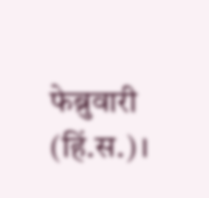फेब्रुवारी (हिं.स.)।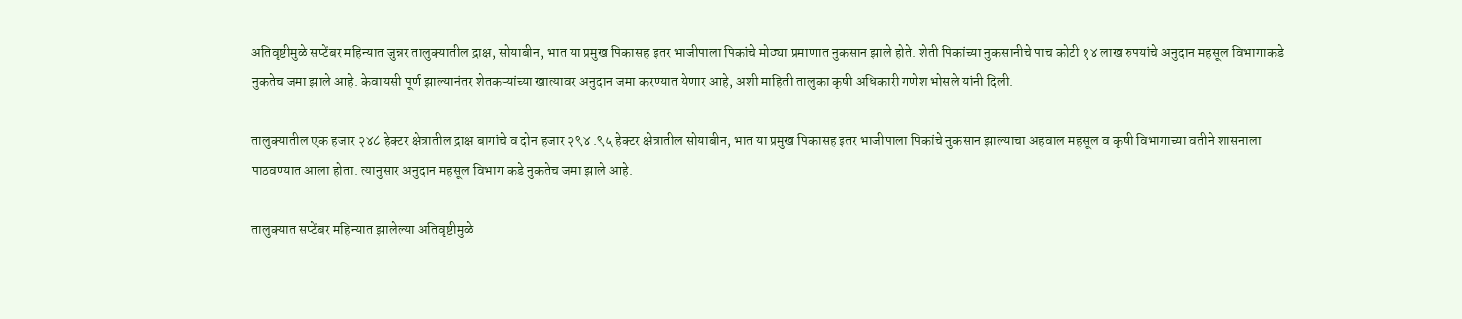अतिवृष्टीमुळे सप्टेंबर महिन्यात जुन्नर तालुक्यातील द्राक्ष, सोयाबीन, भात या प्रमुख पिकासह इतर भाजीपाला पिकांचे मोठ्या प्रमाणात नुकसान झाले होते. शेती पिकांच्या नुकसानीचे पाच कोटी १४ लाख रुपयांचे अनुदान महसूल विभागाकडे नुकतेच जमा झाले आहे. केवायसी पूर्ण झाल्यानंतर शेतकऱ्यांच्या खात्यावर अनुदान जमा करण्यात येणार आहे, अशी माहिती तालुका कृषी अधिकारी गणेश भोसले यांनी दिली.

तालुक्यातील एक हजार २४८ हेक्टर क्षेत्रातील द्राक्ष बागांचे व दोन हजार २९४ .९५ हेक्टर क्षेत्रातील सोयाबीन, भात या प्रमुख पिकासह इतर भाजीपाला पिकांचे नुकसान झाल्याचा अहवाल महसूल व कृषी विभागाच्या वतीने शासनाला पाठवण्यात आला होता. त्यानुसार अनुदान महसूल विभाग कडे नुकतेच जमा झाले आहे.

तालुक्यात सप्टेंबर महिन्यात झालेल्या अतिवृष्टीमुळे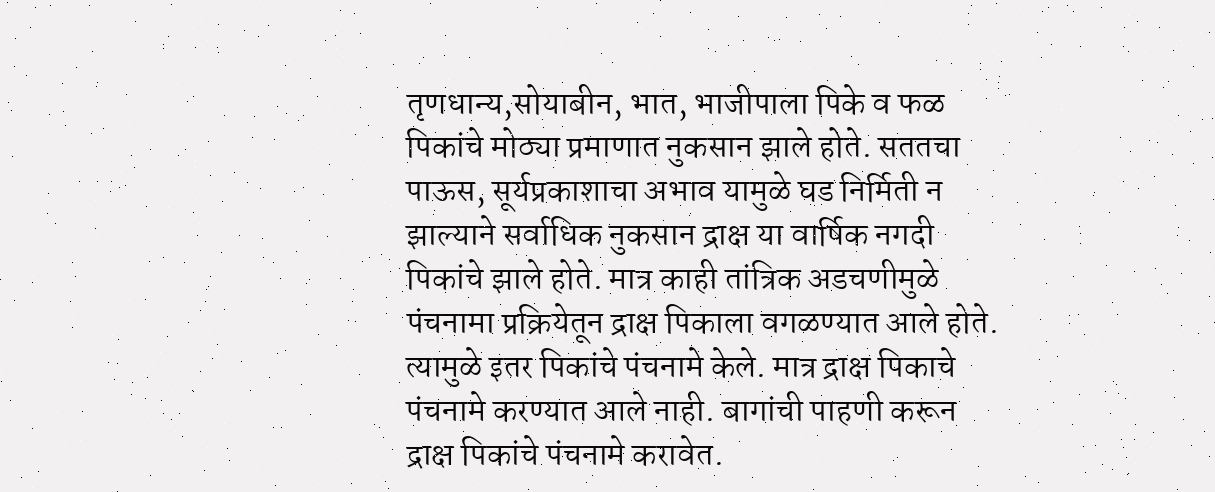तृणधान्य,सोयाबीन, भात, भाजीपाला पिके व फळ पिकांचे मोठ्या प्रमाणात नुकसान झाले होते. सततचा पाऊस, सूर्यप्रकाशाचा अभाव यामुळे घड निर्मिती न झाल्याने सर्वाधिक नुकसान द्राक्ष या वार्षिक नगदी पिकांचे झाले होते. मात्र काही तांत्रिक अडचणीमुळे पंचनामा प्रक्रियेतून द्राक्ष पिकाला वगळण्यात आले होते. त्यामुळे इतर पिकांचे पंचनामे केले. मात्र द्राक्ष पिकाचे पंचनामे करण्यात आले नाही. बागांची पाहणी करून द्राक्ष पिकांचे पंचनामे करावेत.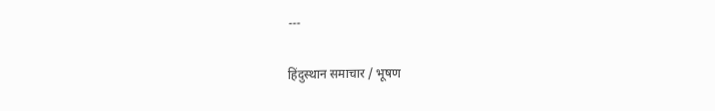---

हिंदुस्थान समाचार / भूषण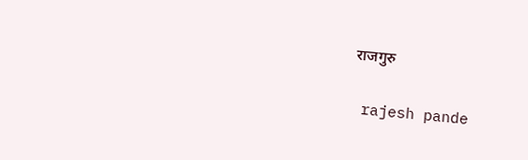राजगुरु


 rajesh pande